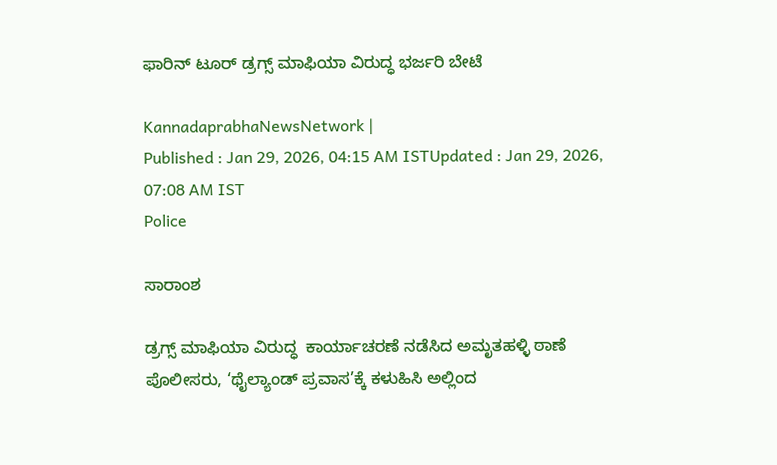ಫಾರಿನ್‌ ಟೂರ್‌ ಡ್ರಗ್ಸ್ ಮಾಫಿಯಾ ವಿರುದ್ಧ ಭರ್ಜರಿ ಬೇಟೆ

KannadaprabhaNewsNetwork |
Published : Jan 29, 2026, 04:15 AM ISTUpdated : Jan 29, 2026, 07:08 AM IST
Police

ಸಾರಾಂಶ

ಡ್ರಗ್ಸ್ ಮಾಫಿಯಾ ವಿರುದ್ಧ  ಕಾರ್ಯಾಚರಣೆ ನಡೆಸಿದ ಅಮೃತಹಳ್ಳಿ ಠಾಣೆ ಪೊಲೀಸರು, ‘ಥೈಲ್ಯಾಂಡ್ ಪ್ರವಾಸ’ಕ್ಕೆ ಕಳುಹಿಸಿ ಅಲ್ಲಿಂದ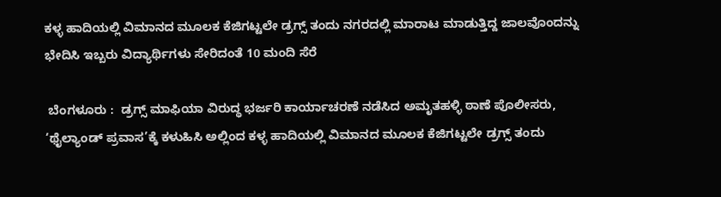ಕಳ್ಳ ಹಾದಿಯಲ್ಲಿ ವಿಮಾನದ ಮೂಲಕ ಕೆಜಿಗಟ್ಟಲೇ ಡ್ರಗ್ಸ್ ತಂದು ನಗರದಲ್ಲಿ ಮಾರಾಟ ಮಾಡುತ್ತಿದ್ದ ಜಾಲವೊಂದನ್ನು ಭೇದಿಸಿ ಇಬ್ಬರು ವಿದ್ಯಾರ್ಥಿಗಳು ಸೇರಿದಂತೆ 10 ಮಂದಿ ಸೆರೆ

 ಬೆಂಗಳೂರು :  ಡ್ರಗ್ಸ್ ಮಾಫಿಯಾ ವಿರುದ್ಧ ಭರ್ಜರಿ ಕಾರ್ಯಾಚರಣೆ ನಡೆಸಿದ ಅಮೃತಹಳ್ಳಿ ಠಾಣೆ ಪೊಲೀಸರು, ‘ಥೈಲ್ಯಾಂಡ್ ಪ್ರವಾಸ’ಕ್ಕೆ ಕಳುಹಿಸಿ ಅಲ್ಲಿಂದ ಕಳ್ಳ ಹಾದಿಯಲ್ಲಿ ವಿಮಾನದ ಮೂಲಕ ಕೆಜಿಗಟ್ಟಲೇ ಡ್ರಗ್ಸ್ ತಂದು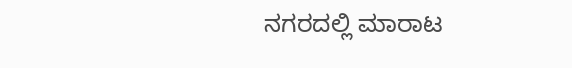ನಗರದಲ್ಲಿ ಮಾರಾಟ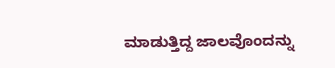ಮಾಡುತ್ತಿದ್ದ ಜಾಲವೊಂದನ್ನು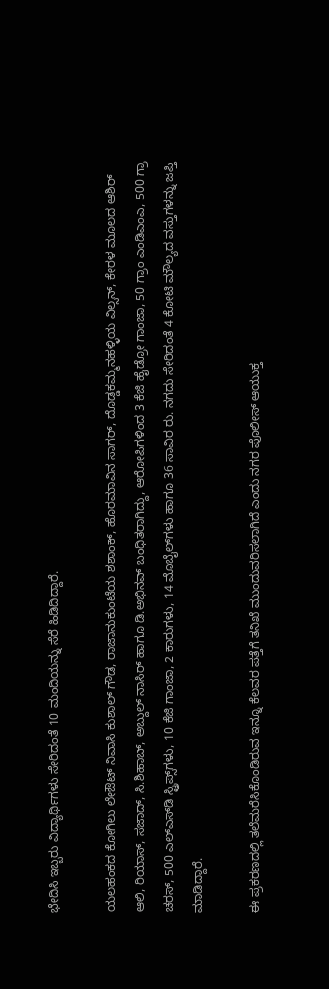ಭೇದಿಸಿ ಇಬ್ಬರು ವಿದ್ಯಾರ್ಥಿಗಳು ಸೇರಿದಂತೆ 10 ಮಂದಿಯನ್ನು ಸೆರೆ ಹಿಡಿದಿದ್ದಾರೆ.

ಯಲಹಂಕದ ಕೋಗಿಲು ಲೇಔಟ್‌ ನಿವಾಸಿ ಕುಶಾಲ್ ಗೌಡ, ರಾಜಾನುಕುಂಟೆಯ ಶಶಾಂಕ್‌, ಹೊರಮಾವಿನ ಸಾಗರ್‌, ದೊಡ್ಡಕಮ್ಮನಹಳ್ಳಿಯ ವಿಲ್ಸನ್‌, ಕೇರಳ ಮೂಲದ ಆಶಿರ್‌ ಆಲಿ, ರಿಯಾಸ್‌, ಸಜಾದ್‌, ಸಿ.ಶಿಹಾಬ್, ಅಬ್ದುಲ್ ನಾಸಿರ್‌ ಹಾಗೂ ಡಿ.ಅಭಿನವ್ ಬಂಧಿತರಾಗಿದ್ದು, ಆರೋಪಿಗಳಿಂದ 3 ಕೆಜಿ ಹೈಡ್ರೋ ಗಾಂಜಾ, 50 ಗ್ರಾಂ ಎಂಡಿಎಂಎ, 500 ಗ್ರಾ ಚರಸ್‌, 500 ಎಲ್‌ಎಸ್‌ಡಿ ಸ್ಟ್ರಿಪ್ಸ್‌ಗಳು, 10 ಕೆಜಿ ಗಾಂಜಾ, 2 ಕಾರುಗಳು, 14 ಮೊಬೈಲ್‌ಗಳು ಹಾಗೂ 36 ಸಾವಿರ ರು. ನಗದು ಸೇರಿದಂತೆ 4 ಕೋಟಿ ಮೌಲ್ಯದ ವಸ್ತುಗಳನ್ನು ಜಪ್ತಿ ಮಾಡಿದ್ದಾರೆ.

ಈ ಪ್ರಕರಣದಲ್ಲಿ ತಲೆಮರೆಸಿಕೊಂಡಿರುವ ಇನ್ನೂ ಕೆಲವರ ಪತ್ತೆಗೆ ತನಿಖೆ ಮುಂದುವರಿಸಲಾಗಿದೆ ಎಂದು ನಗರ ಪೊಲೀಸ್ ಆಯುಕ್ತ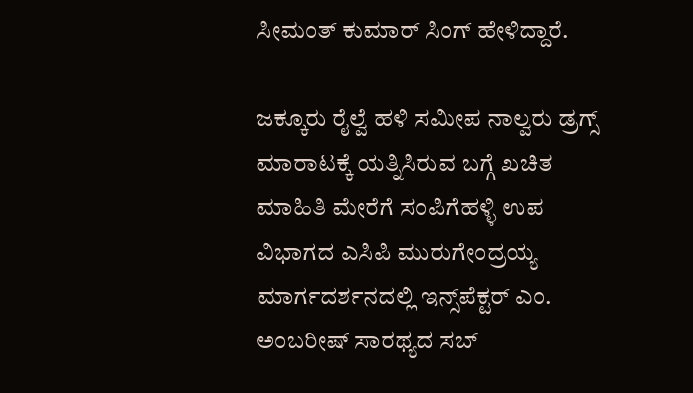ಸೀಮಂತ್ ಕುಮಾರ್ ಸಿಂಗ್ ಹೇಳಿದ್ದಾರೆ.

ಜಕ್ಕೂರು ರೈಲ್ವೆ ಹಳಿ ಸಮೀಪ ನಾಲ್ವರು ಡ್ರಗ್ಸ್ ಮಾರಾಟಕ್ಕೆ ಯತ್ನಿಸಿರುವ ಬಗ್ಗೆ ಖಚಿತ ಮಾಹಿತಿ ಮೇರೆಗೆ ಸಂಪಿಗೆಹಳ್ಳಿ ಉಪ ವಿಭಾಗದ ಎಸಿಪಿ ಮುರುಗೇಂದ್ರಯ್ಯ ಮಾರ್ಗದರ್ಶನದಲ್ಲಿ ಇನ್ಸ್‌ಪೆಕ್ಟರ್‌ ಎಂ. ಅಂಬರೀಷ್ ಸಾರಥ್ಯದ ಸಬ್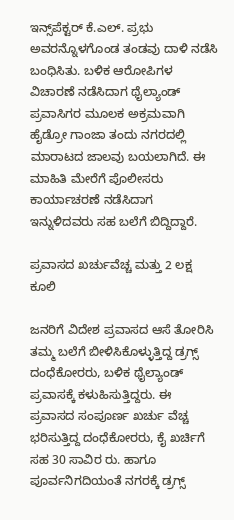ಇನ್ಸ್‌ಪೆಕ್ಟರ್ ಕೆ.ಎಲ್‌. ಪ್ರಭು ಅವರನ್ನೊಳಗೊಂಡ ತಂಡವು ದಾಳಿ ನಡೆಸಿ ಬಂಧಿಸಿತು. ಬಳಿಕ ಆರೋಪಿಗಳ ವಿಚಾರಣೆ ನಡೆಸಿದಾಗ ಥೈಲ್ಯಾಂಡ್‌ ಪ್ರವಾಸಿಗರ ಮೂಲಕ ಅಕ್ರಮವಾಗಿ ಹೈಡ್ರೋ ಗಾಂಜಾ ತಂದು ನಗರದಲ್ಲಿ ಮಾರಾಟದ ಜಾಲವು ಬಯಲಾಗಿದೆ. ಈ ಮಾಹಿತಿ ಮೇರೆಗೆ ಪೊಲೀಸರು ಕಾರ್ಯಾಚರಣೆ ನಡೆಸಿದಾಗ ಇನ್ನುಳಿದವರು ಸಹ ಬಲೆಗೆ ಬಿದ್ದಿದ್ದಾರೆ.

ಪ್ರವಾಸದ ಖರ್ಚುವೆಚ್ಚ ಮತ್ತು 2 ಲಕ್ಷ ಕೂಲಿ

ಜನರಿಗೆ ವಿದೇಶ ಪ್ರವಾಸದ ಆಸೆ ತೋರಿಸಿ ತಮ್ಮ ಬಲೆಗೆ ಬೀಳಿಸಿಕೊಳ್ಳುತ್ತಿದ್ದ ಡ್ರಗ್ಸ್ ದಂಧೆಕೋರರು, ಬಳಿಕ ಥೈಲ್ಯಾಂಡ್‌ ಪ್ರವಾಸಕ್ಕೆ ಕಳುಹಿಸುತ್ತಿದ್ದರು. ಈ ಪ್ರವಾಸದ ಸಂಪೂರ್ಣ ಖರ್ಚು ವೆಚ್ಚ ಭರಿಸುತ್ತಿದ್ದ ದಂಧೆಕೋರರು, ಕೈ ಖರ್ಚಿಗೆ ಸಹ 30 ಸಾವಿರ ರು. ಹಾಗೂ ಪೂರ್ವನಿಗದಿಯಂತೆ ನಗರಕ್ಕೆ ಡ್ರಗ್ಸ್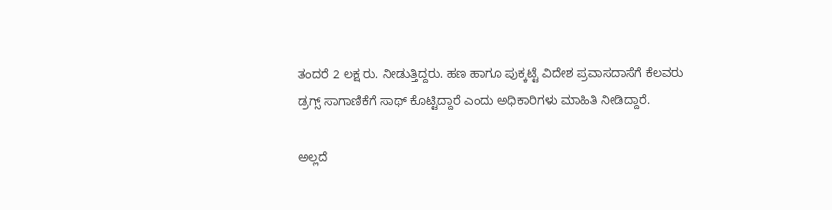ತಂದರೆ 2 ಲಕ್ಷ ರು. ನೀಡುತ್ತಿದ್ದರು. ಹಣ ಹಾಗೂ ಪುಕ್ಕಟ್ಟೆ ವಿದೇಶ ಪ್ರವಾಸದಾಸೆಗೆ ಕೆಲವರು ಡ್ರಗ್ಸ್ ಸಾಗಾಣಿಕೆಗೆ ಸಾಥ್ ಕೊಟ್ಟಿದ್ದಾರೆ ಎಂದು ಅಧಿಕಾರಿಗಳು ಮಾಹಿತಿ ನೀಡಿದ್ದಾರೆ.

ಅಲ್ಲದೆ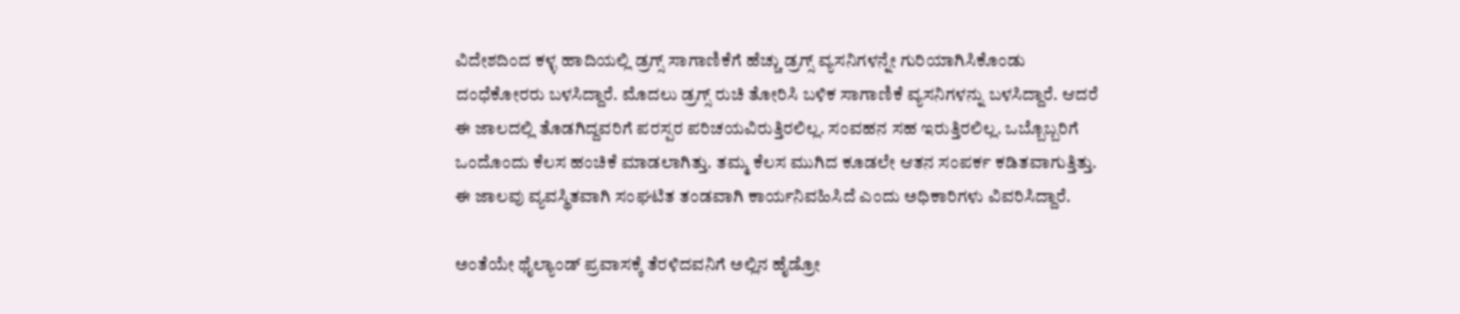ವಿದೇಶದಿಂದ ಕಳ್ಳ ಹಾದಿಯಲ್ಲಿ ಡ್ರಗ್ಸ್ ಸಾಗಾಣಿಕೆಗೆ ಹೆಚ್ಚು ಡ್ರಗ್ಸ್ ವ್ಯಸನಿಗಳನ್ನೇ ಗುರಿಯಾಗಿಸಿಕೊಂಡು ದಂಧೆಕೋರರು ಬಳಸಿದ್ದಾರೆ. ಮೊದಲು ಡ್ರಗ್ಸ್ ರುಚಿ ತೋರಿಸಿ ಬಳಿಕ ಸಾಗಾಣಿಕೆ ವ್ಯಸನಿಗಳನ್ನು ಬಳಸಿದ್ದಾರೆ. ಆದರೆ ಈ ಜಾಲದಲ್ಲಿ ತೊಡಗಿದ್ದವರಿಗೆ ಪರಸ್ಪರ ಪರಿಚಯವಿರುತ್ತಿರಲಿಲ್ಲ. ಸಂವಹನ ಸಹ ಇರುತ್ತಿರಲಿಲ್ಲ. ಒಬ್ಬೊಬ್ಬರಿಗೆ ಒಂದೊಂದು ಕೆಲಸ ಹಂಚಿಕೆ ಮಾಡಲಾಗಿತ್ತು. ತಮ್ಮ ಕೆಲಸ ಮುಗಿದ ಕೂಡಲೇ ಆತನ ಸಂಪರ್ಕ ಕಡಿತವಾಗುತ್ತಿತ್ತು. ಈ ಜಾಲವು ವ್ಯವಸ್ಥಿತವಾಗಿ ಸಂಘಟಿತ ತಂಡವಾಗಿ ಕಾರ್ಯನಿವಹಿಸಿದೆ ಎಂದು ಅಧಿಕಾರಿಗಳು ವಿವರಿಸಿದ್ದಾರೆ.

ಅಂತೆಯೇ ಥೈಲ್ಯಾಂಡ್‌ ಪ್ರವಾಸಕ್ಕೆ ತೆರಳಿದವನಿಗೆ ಅಲ್ಲಿನ ಹೈಡ್ರೋ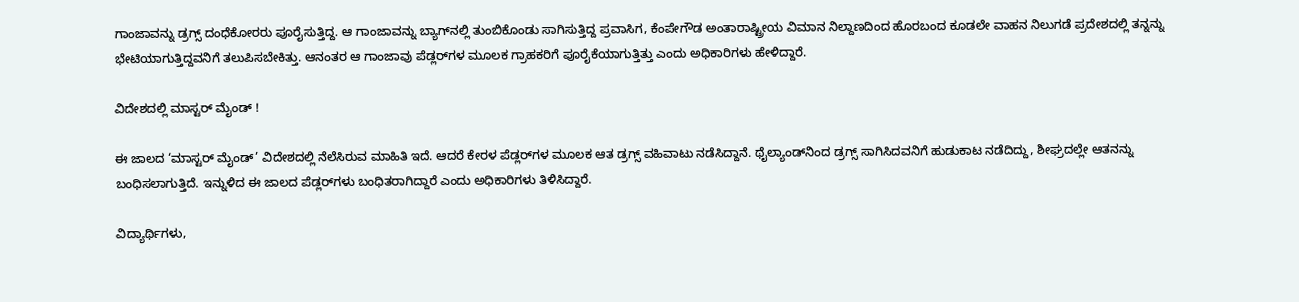ಗಾಂಜಾವನ್ನು ಡ್ರಗ್ಸ್ ದಂಧೆಕೋರರು ಪೂರೈಸುತ್ತಿದ್ದ. ಆ ಗಾಂಜಾವನ್ನು ಬ್ಯಾಗ್‌ನಲ್ಲಿ ತುಂಬಿಕೊಂಡು ಸಾಗಿಸುತ್ತಿದ್ದ ಪ್ರವಾಸಿಗ, ಕೆಂಪೇಗೌಡ ಅಂತಾರಾಷ್ಟ್ರೀಯ ವಿಮಾನ ನಿಲ್ದಾಣದಿಂದ ಹೊರಬಂದ ಕೂಡಲೇ ವಾಹನ ನಿಲುಗಡೆ ಪ್ರದೇಶದಲ್ಲಿ ತನ್ನನ್ನು ಭೇಟಿಯಾಗುತ್ತಿದ್ದವನಿಗೆ ತಲುಪಿಸಬೇಕಿತ್ತು. ಆನಂತರ ಆ ಗಾಂಜಾವು ಪೆಡ್ಲರ್‌ಗಳ ಮೂಲಕ ಗ್ರಾಹಕರಿಗೆ ಪೂರೈಕೆಯಾಗುತ್ತಿತ್ತು ಎಂದು ಅಧಿಕಾರಿಗಳು ಹೇಳಿದ್ದಾರೆ.

ವಿದೇಶದಲ್ಲಿ ಮಾಸ್ಟರ್ ಮೈಂಡ್ !

ಈ ಜಾಲದ ‘ಮಾಸ್ಟರ್ ಮೈಂಡ್’ ವಿದೇಶದಲ್ಲಿ ನೆಲೆಸಿರುವ ಮಾಹಿತಿ ಇದೆ. ಆದರೆ ಕೇರಳ ಪೆಡ್ಲರ್‌ಗಳ ಮೂಲಕ ಆತ ಡ್ರಗ್ಸ್ ವಹಿವಾಟು ನಡೆಸಿದ್ದಾನೆ. ಥೈಲ್ಯಾಂಡ್‌ನಿಂದ ಡ್ರಗ್ಸ್ ಸಾಗಿಸಿದವನಿಗೆ ಹುಡುಕಾಟ ನಡೆದಿದ್ದು, ಶೀಘ್ರದಲ್ಲೇ ಆತನನ್ನು ಬಂಧಿಸಲಾಗುತ್ತಿದೆ. ಇನ್ನುಳಿದ ಈ ಜಾಲದ ಪೆಡ್ಲರ್‌ಗಳು ಬಂಧಿತರಾಗಿದ್ದಾರೆ ಎಂದು ಅಧಿಕಾರಿಗಳು ತಿಳಿಸಿದ್ದಾರೆ.

ವಿದ್ಯಾರ್ಥಿಗಳು,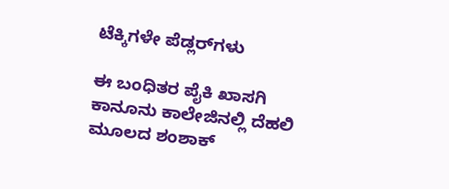ಟೆಕ್ಕಿಗಳೇ ಪೆಡ್ಲರ್‌ಗಳು

ಈ ಬಂಧಿತರ ಪೈಕಿ ಖಾಸಗಿ ಕಾನೂನು ಕಾಲೇಜಿನಲ್ಲಿ ದೆಹಲಿ ಮೂಲದ ಶಂಶಾಕ್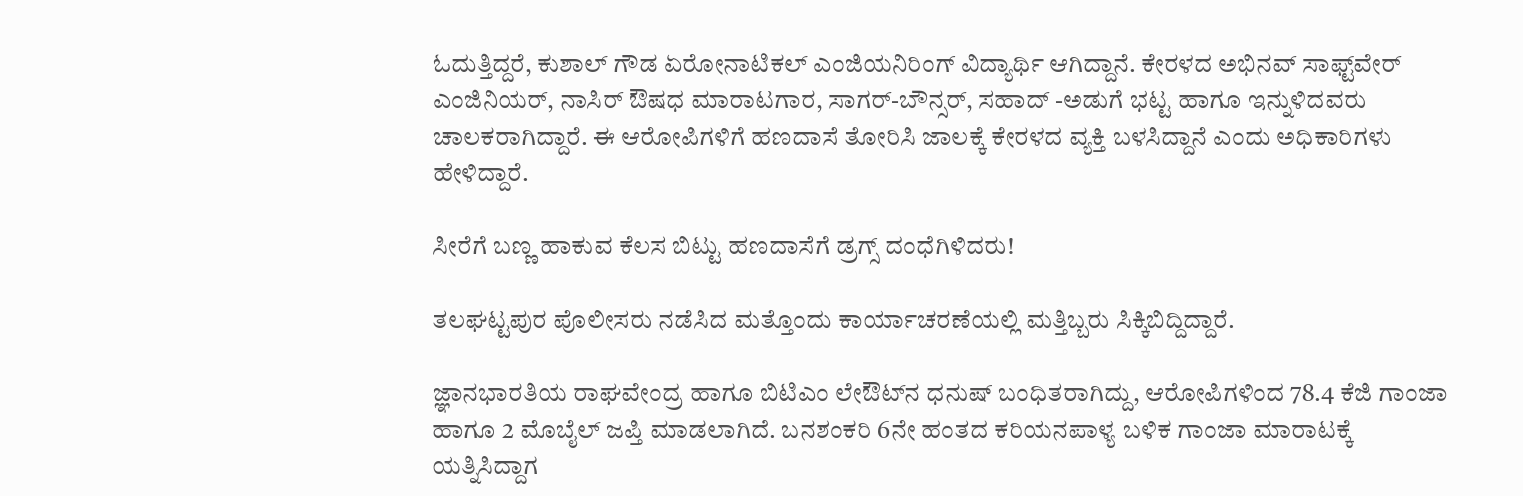ಓದುತ್ತಿದ್ದರೆ, ಕುಶಾಲ್ ಗೌಡ ಏರೋನಾಟಿಕಲ್ ಎಂಜಿಯನಿರಿಂಗ್ ವಿದ್ಯಾರ್ಥಿ ಆಗಿದ್ದಾನೆ. ಕೇರಳದ ಅಭಿನವ್ ಸಾಫ್ಟ್‌ವೇರ್ ಎಂಜಿನಿಯರ್, ನಾಸಿರ್ ಔಷಧ ಮಾರಾಟಗಾರ, ಸಾಗರ್‌-ಬೌನ್ಸರ್‌, ಸಹಾದ್ -ಅಡುಗೆ ಭಟ್ಟ ಹಾಗೂ ಇನ್ನುಳಿದವರು ಚಾಲಕರಾಗಿದ್ದಾರೆ. ಈ ಆರೋಪಿಗಳಿಗೆ ಹಣದಾಸೆ ತೋರಿಸಿ ಜಾಲಕ್ಕೆ ಕೇರಳದ ವ್ಯಕ್ತಿ ಬಳಸಿದ್ದಾನೆ ಎಂದು ಅಧಿಕಾರಿಗಳು ಹೇಳಿದ್ದಾರೆ.

ಸೀರೆಗೆ ಬಣ್ಣ ಹಾಕುವ ಕೆಲಸ ಬಿಟ್ಟು ಹಣದಾಸೆಗೆ ಡ್ರಗ್ಸ್‌ ದಂಧೆಗಿಳಿದರು!

ತಲಘಟ್ಟಪುರ ಪೊಲೀಸರು ನಡೆಸಿದ ಮತ್ತೊಂದು ಕಾರ್ಯಾಚರಣೆಯಲ್ಲಿ ಮತ್ತಿಬ್ಬರು ಸಿಕ್ಕಿಬಿದ್ದಿದ್ದಾರೆ.

ಜ್ಞಾನಭಾರತಿಯ ರಾಘವೇಂದ್ರ ಹಾಗೂ ಬಿಟಿಎಂ ಲೇಔಟ್‌ನ ಧನುಷ್ ಬಂಧಿತರಾಗಿದ್ದು, ಆರೋಪಿಗಳಿಂದ 78.4 ಕೆಜಿ ಗಾಂಜಾ ಹಾಗೂ 2 ಮೊಬೈಲ್ ಜಪ್ತಿ ಮಾಡಲಾಗಿದೆ. ಬನಶಂಕರಿ 6ನೇ ಹಂತದ ಕರಿಯನಪಾಳ್ಯ ಬಳಿಕ ಗಾಂಜಾ ಮಾರಾಟಕ್ಕೆ ಯತ್ನಿಸಿದ್ದಾಗ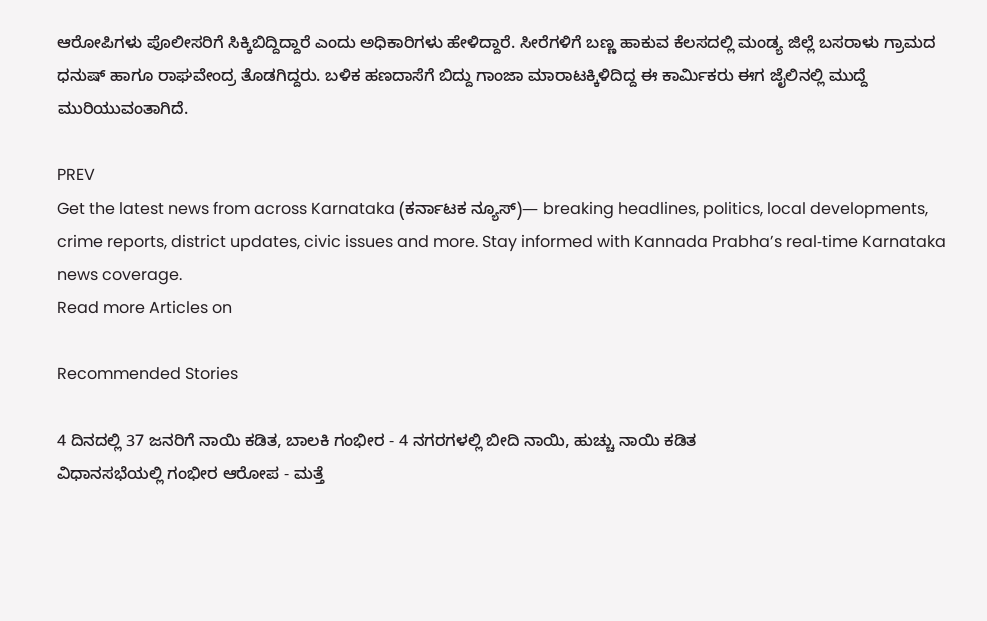ಆರೋಪಿಗಳು ಪೊಲೀಸರಿಗೆ ಸಿಕ್ಕಿಬಿದ್ದಿದ್ದಾರೆ ಎಂದು ಅಧಿಕಾರಿಗಳು ಹೇಳಿದ್ದಾರೆ. ಸೀರೆಗಳಿಗೆ ಬಣ್ಣ ಹಾಕುವ ಕೆಲಸದಲ್ಲಿ ಮಂಡ್ಯ ಜಿಲ್ಲೆ ಬಸರಾಳು ಗ್ರಾಮದ ಧನುಷ್ ಹಾಗೂ ರಾಘವೇಂದ್ರ ತೊಡಗಿದ್ದರು. ಬಳಿಕ ಹಣದಾಸೆಗೆ ಬಿದ್ದು ಗಾಂಜಾ ಮಾರಾಟಕ್ಕಿಳಿದಿದ್ದ ಈ ಕಾರ್ಮಿಕರು ಈಗ ಜೈಲಿನಲ್ಲಿ ಮುದ್ದೆ ಮುರಿಯುವಂತಾಗಿದೆ.

PREV
Get the latest news from across Karnataka (ಕರ್ನಾಟಕ ನ್ಯೂಸ್)— breaking headlines, politics, local developments, crime reports, district updates, civic issues and more. Stay informed with Kannada Prabha’s real‑time Karnataka news coverage.
Read more Articles on

Recommended Stories

4 ದಿನದಲ್ಲಿ 37 ಜನರಿಗೆ ನಾಯಿ ಕಡಿತ, ಬಾಲಕಿ ಗಂಭೀರ - 4 ನಗರಗಳಲ್ಲಿ ಬೀದಿ ನಾಯಿ, ಹುಚ್ಚು ನಾಯಿ ಕಡಿತ
ವಿಧಾನಸಭೆಯಲ್ಲಿ ಗಂಭೀರ ಆರೋಪ - ಮತ್ತೆ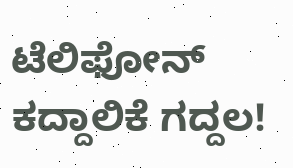ಟೆಲಿಫೋನ್‌ ಕದ್ದಾಲಿಕೆ ಗದ್ದಲ!